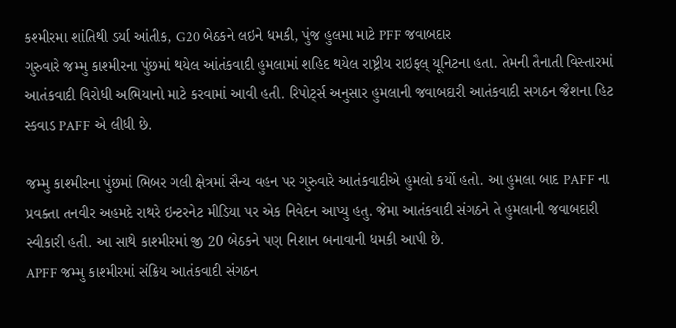કશ્મીરમા શાંતિથી ડર્યા આંતીક, G20 બેઠકને લઇને ધમકી, પુંજ હુલમા માટે PFF જવાબદાર
ગુરુવારે જમ્મુ કાશ્મીરના પુંછમાં થયેલ આંતંકવાદી હુમલામાં શહિદ થયેલ રાષ્ટ્રીય રાઇફલ્ યૂનિટના હતા. તેમની તૈનાતી વિસ્તારમાં આતંકવાદી વિરોધી અભિયાનો માટે કરવામાં આવી હતી. રિપોર્ટ્સ અનુસાર હુમલાની જવાબદારી આતંકવાદી સગઠન જૈશના હિટ સ્કવાડ PAFF એ લીધી છે.

જમ્મુ કાશ્મીરના પુંછમાં ભિબર ગલી ક્ષેત્રમાં સૈન્ય વહન પર ગુરુવારે આતંકવાદીએ હુમલો કર્યો હતો. આ હુમલા બાદ PAFF ના પ્રવક્તા તનવીર અહમદે રાથરે ઇન્ટરનેટ મીડિયા પર એક નિવેદન આપ્યુ હતુ. જેમા આતંકવાદી સંગઠને તે હુમલાની જવાબદારી સ્વીકારી હતી. આ સાથે કાશ્મીરમાં જી 20 બેઠકને પણ નિશાન બનાવાની ધમકી આપી છે.
APFF જમ્મુ કાશ્મીરમાં સંક્રિય આતંકવાદી સંગઠન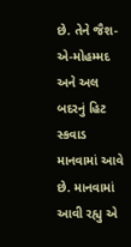છે. તેને જૈશ-એ-મોહમ્મદ અને અલ બદરનું હિટ સ્કવાડ માનવામાં આવે છે. માનવામાં આવી રહ્યુ એ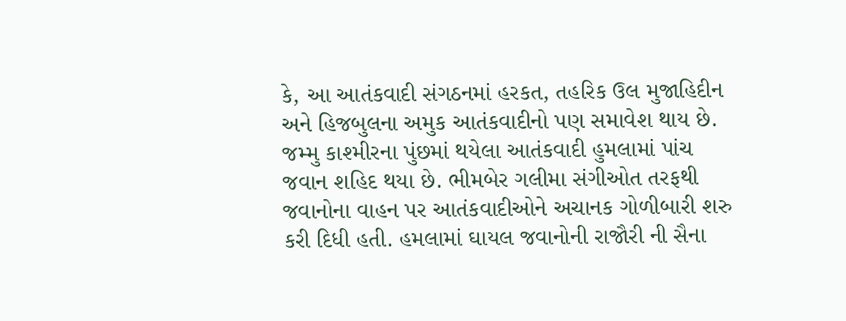કે, આ આતંકવાદી સંગઠનમાં હરકત, તહરિક ઉલ મુજાહિદીન અને હિજબુલના અમુક આતંકવાદીનો પણ સમાવેશ થાય છે.
જમ્મુ કાશ્મીરના પુંછમાં થયેલા આતંકવાદી હુમલામાં પાંચ જવાન શહિદ થયા છે. ભીમબેર ગલીમા સંગીઓત તરફથી જવાનોના વાહન પર આતંકવાદીઓને અચાનક ગોળીબારી શરુ કરી દિધી હતી. હમલામાં ઘાયલ જવાનોની રાજૌરી ની સૈના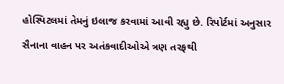હોસ્પિટલમાં તેમનું ઇલાજ કરવામાં આવી રહ્યુ છે. રિપોર્ટમાં અનુસાર સૈનાના વાહન પર અતંકવાદીઓએ ત્રણ તરફથી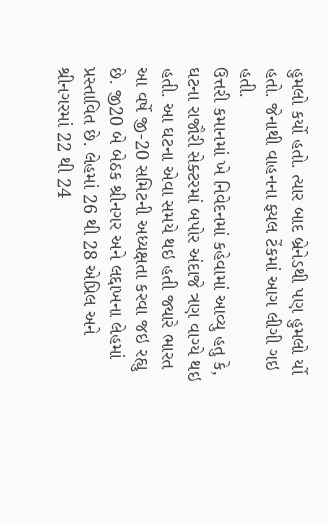હુમલો કર્યો હતો. ત્યાર બાદ બ્રેનેડથી પણ હુમલો ર્યો હતો. જેનાથી વાહનના ફ્યલ ટેંકમાં આગ લીગી ગઇ હતી.
ઉત્તરી કમાનમાં ખે નિવેદનમાં કહેવામાં આવ્યુ હતુ કે, ઘટના રાજૌરી સેક્ટરમાં બપોર અંદાજે ત્રણ વાગ્યે થઇ હતી. આ ઘટના એવા સમયે થઇ હતી જ્યારે ભારત આ વર્ષે જી-20 સમિટની અધ્યક્ષતા કરવા જઇ રહ્યુ છે. જી20 બે બેઠક શ્રીનગર અને લદ્દાખના લેહમાં પ્રસ્તાવિત છે. લેહમાં 26 થી 28 એપ્રિલ અને શ્રીનગરમાં 22 થી 24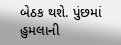બેઠક થશે. પુંછમાં હુમલાની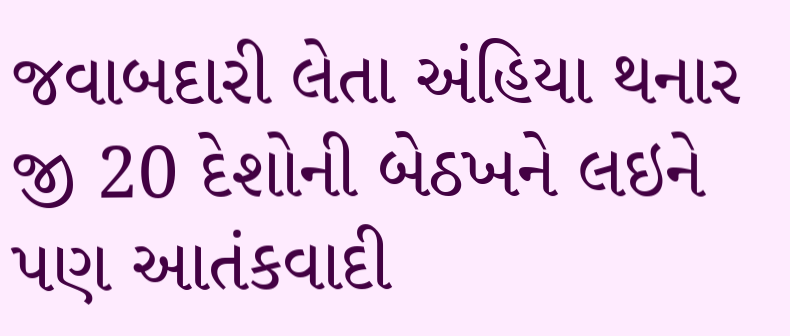જવાબદારી લેતા અંહિયા થનાર જી 20 દેશોની બેઠખને લઇને પણ આતંકવાદી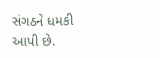સંગઠને ધમકી આપી છે.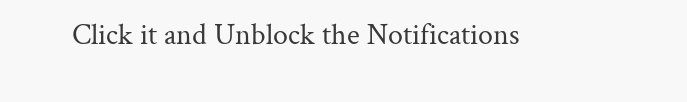Click it and Unblock the Notifications